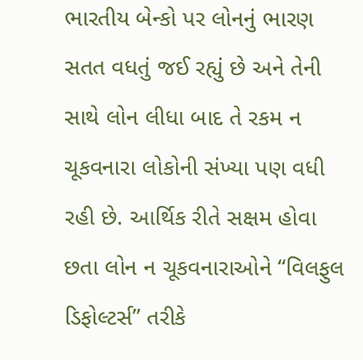ભારતીય બેન્કો પર લોનનું ભારણ સતત વધતું જઈ રહ્યું છે અને તેની સાથે લોન લીધા બાદ તે રકમ ન ચૂકવનારા લોકોની સંખ્યા પણ વધી રહી છે. આર્થિક રીતે સક્ષમ હોવા છતા લોન ન ચૂકવનારાઓને “વિલફુલ ડિફોલ્ટર્સ” તરીકે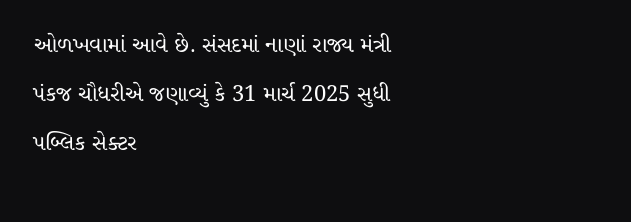ઓળખવામાં આવે છે. સંસદમાં નાણાં રાજ્ય મંત્રી પંકજ ચૌધરીએ જણાવ્યું કે 31 માર્ચ 2025 સુધી પબ્લિક સેક્ટર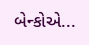બેન્કોએ...